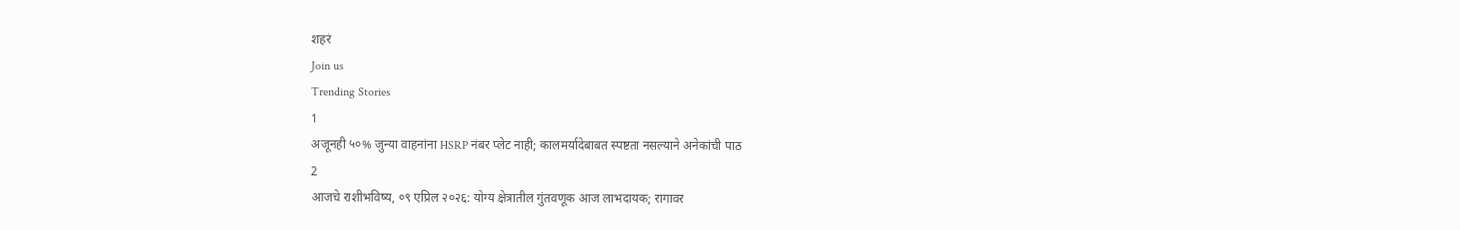शहरं
Join us
Trending Stories
1
अजूनही ५०% जुन्या वाहनांना HSRP नंबर प्लेट नाही; कालमर्यादेबाबत स्पष्टता नसल्याने अनेकांची पाठ
2
आजचे राशीभविष्य, ०९ एप्रिल २०२६: योग्य क्षेत्रातील गुंतवणूक आज लाभदायक; रागावर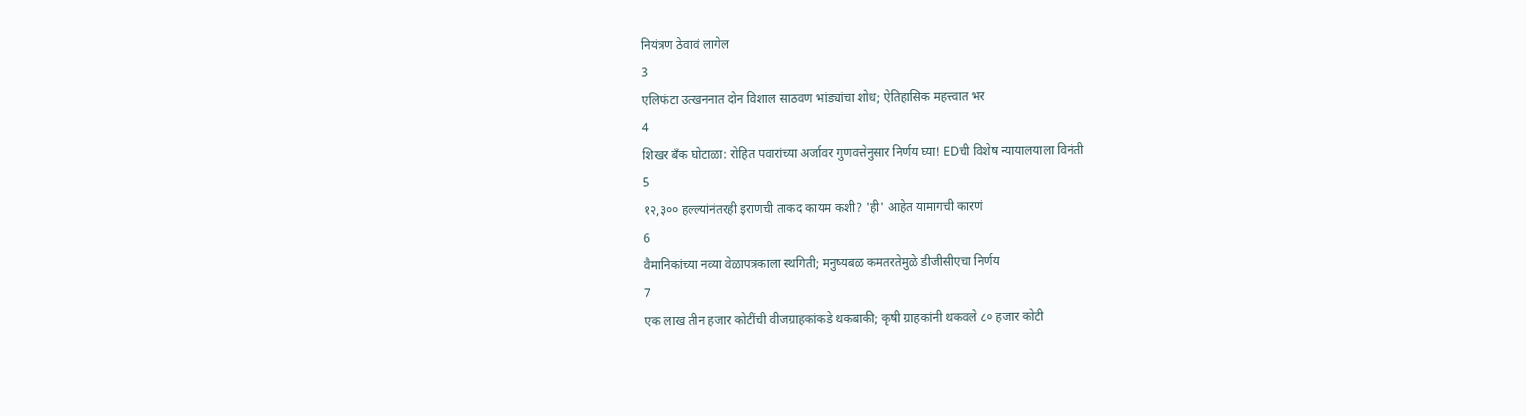नियंत्रण ठेवावं लागेल
3
एलिफंटा उत्खननात दोन विशाल साठवण भांड्यांचा शोध; ऐतिहासिक महत्त्वात भर
4
शिखर बँक घोटाळा: रोहित पवारांच्या अर्जावर गुणवत्तेनुसार निर्णय घ्या! EDची विशेष न्यायालयाला विनंती
5
१२,३०० हल्ल्यांनंतरही इराणची ताकद कायम कशी? 'ही' आहेत यामागची कारणं
6
वैमानिकांच्या नव्या वेळापत्रकाला स्थगिती; मनुष्यबळ कमतरतेमुळे डीजीसीएचा निर्णय
7
एक लाख तीन हजार कोटींची वीजग्राहकांकडे थकबाकी; कृषी ग्राहकांनी थकवले ८० हजार कोटी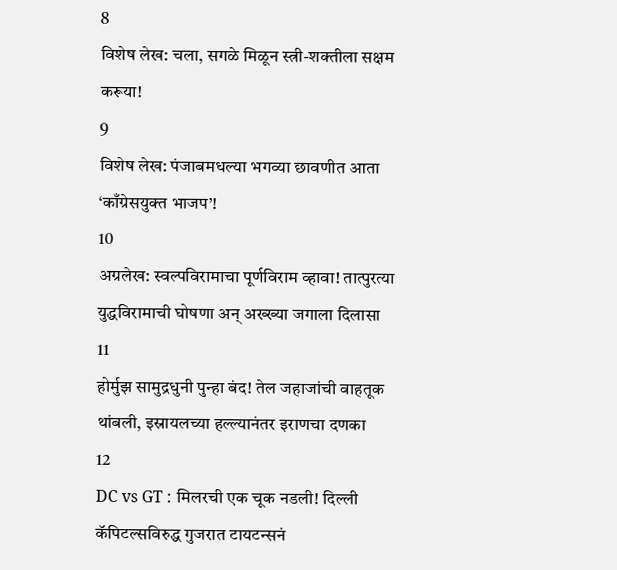8
विशेष लेख: चला, सगळे मिळून स्त्री-शक्तीला सक्षम करूया!
9
विशेष लेख: पंजाबमधल्या भगव्या छावणीत आता ‘काँग्रेसयुक्त भाजप’!
10
अग्रलेख: स्वल्पविरामाचा पूर्णविराम व्हावा! तात्पुरत्या युद्धविरामाची घोषणा अन् अख्ख्या जगाला दिलासा
11
होर्मुझ सामुद्रधुनी पुन्हा बंद! तेल जहाजांची वाहतूक थांबली, इस्रायलच्या हल्ल्यानंतर इराणचा दणका
12
DC vs GT : मिलरची एक चूक नडली! दिल्ली कॅपिटल्सविरुद्ध गुजरात टायटन्सनं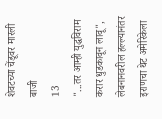शेवटच्या चेंडूवर मारली बाजी
13
"...तर आम्ही युद्धविराम करार धुडकावून लावू", लेबनानवरील हल्ल्यानंतर इराणचा थेट अमेरिकेला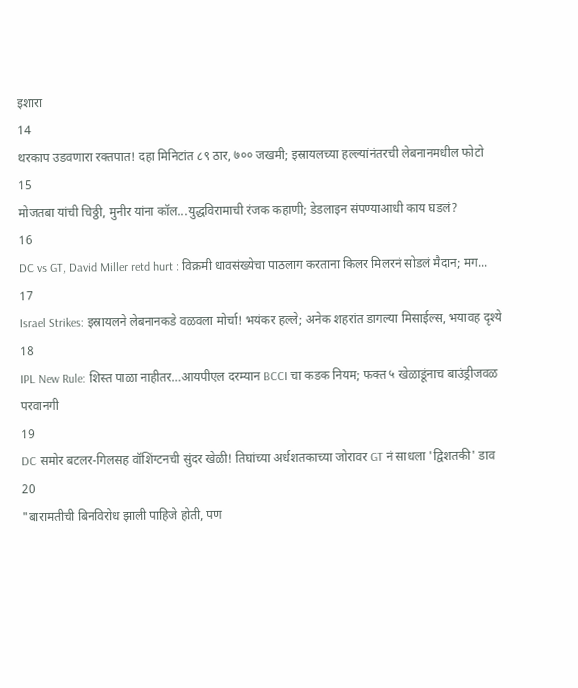इशारा
14
थरकाप उडवणारा रक्तपात! दहा मिनिटांत ८९ ठार, ७०० जखमी; इस्रायलच्या हल्ल्यांनंतरची लेबनानमधील फोटो
15
मोजतबा यांची चिठ्ठी, मुनीर यांना कॉल...युद्धविरामाची रंजक कहाणी; डेडलाइन संपण्याआधी काय घडलं?
16
DC vs GT, David Miller retd hurt : विक्रमी धावसंख्येचा पाठलाग करताना किलर मिलरनं सोडलं मैदान; मग...
17
Israel Strikes: इस्रायलने लेबनानकडे वळवला मोर्चा! भयंकर हल्ले; अनेक शहरांत डागल्या मिसाईल्स, भयावह दृश्ये
18
IPL New Rule: शिस्त पाळा नाहीतर…आयपीएल दरम्यान BCCI चा कडक नियम; फक्त ५ खेळाडूंनाच बाउंड्रीजवळ परवानगी
19
DC समोर बटलर-गिलसह वॉशिंग्टनची सुंदर खेळी! तिघांच्या अर्धशतकाच्या जोरावर GT नं साधला 'द्विशतकी' डाव
20
"बारामतीची बिनविरोध झाली पाहिजे होती, पण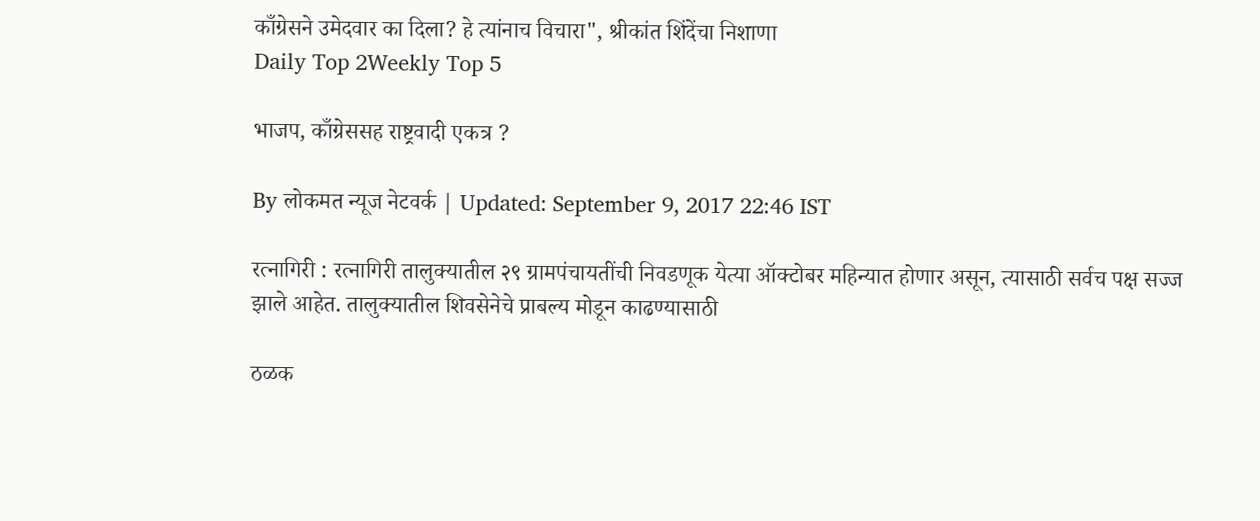काँग्रेसने उमेदवार का दिला? हे त्यांनाच विचारा", श्रीकांत शिंदेंचा निशाणा
Daily Top 2Weekly Top 5

भाजप, काँग्रेससह राष्ट्रवादी एकत्र ?

By लोकमत न्यूज नेटवर्क | Updated: September 9, 2017 22:46 IST

रत्नागिरी : रत्नागिरी तालुक्यातील २९ ग्रामपंचायतींची निवडणूक येत्या ऑक्टोबर महिन्यात होणार असून, त्यासाठी सर्वच पक्ष सज्ज झाले आहेत. तालुक्यातील शिवसेनेचे प्राबल्य मोडून काढण्यासाठी

ठळक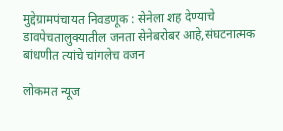मुद्देग्रामपंचायत निवडणूक : सेनेला शह देण्याचे डावपेचतालुक्यातील जनता सेनेबरोबर आहे,संघटनात्मक बांधणीत त्यांचे चांगलेच वजन

लोकमत न्यूज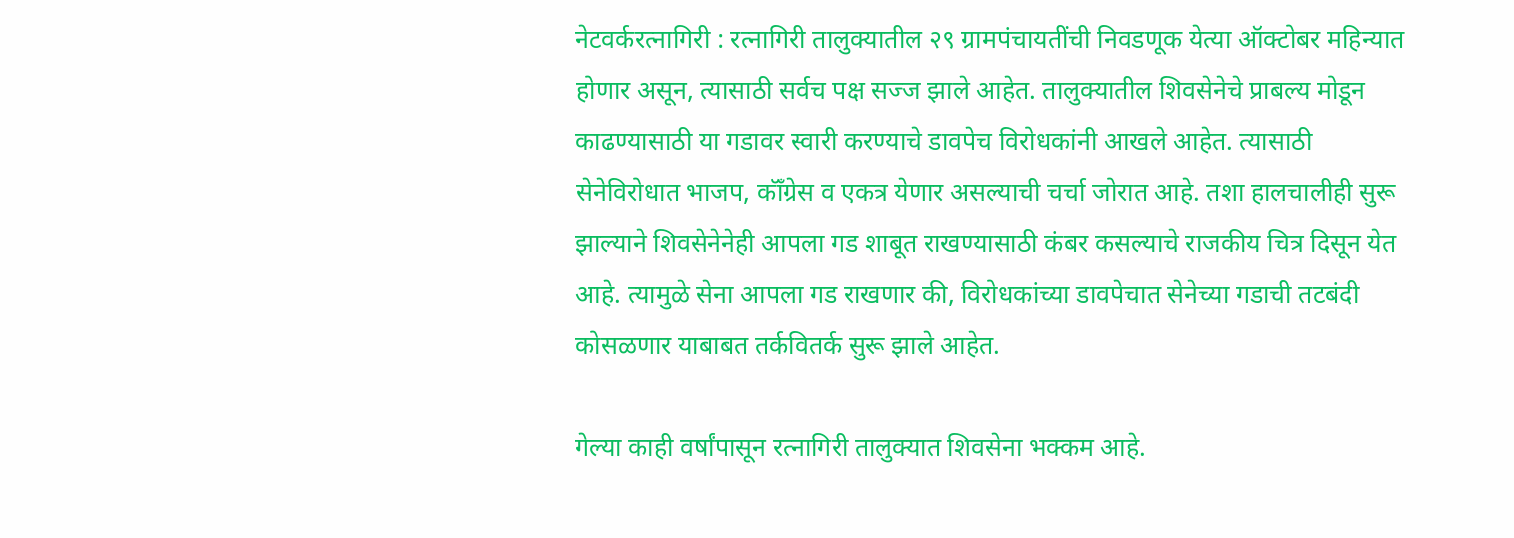नेटवर्करत्नागिरी : रत्नागिरी तालुक्यातील २९ ग्रामपंचायतींची निवडणूक येत्या ऑक्टोबर महिन्यात होणार असून, त्यासाठी सर्वच पक्ष सज्ज झाले आहेत. तालुक्यातील शिवसेनेचे प्राबल्य मोडून काढण्यासाठी या गडावर स्वारी करण्याचे डावपेच विरोधकांनी आखले आहेत. त्यासाठी सेनेविरोधात भाजप, कॉँग्रेस व एकत्र येणार असल्याची चर्चा जोरात आहे. तशा हालचालीही सुरू झाल्याने शिवसेनेनेही आपला गड शाबूत राखण्यासाठी कंबर कसल्याचे राजकीय चित्र दिसून येत आहे. त्यामुळे सेना आपला गड राखणार की, विरोधकांच्या डावपेचात सेनेच्या गडाची तटबंदी कोसळणार याबाबत तर्कवितर्क सुरू झाले आहेत.

गेल्या काही वर्षांपासून रत्नागिरी तालुक्यात शिवसेना भक्कम आहे.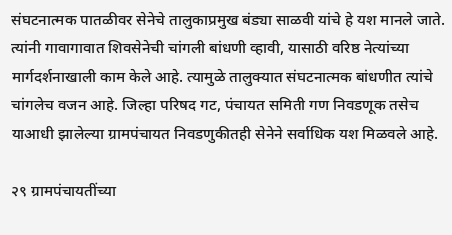संघटनात्मक पातळीवर सेनेचे तालुकाप्रमुख बंड्या साळवी यांचे हे यश मानले जाते. त्यांनी गावागावात शिवसेनेची चांगली बांधणी व्हावी, यासाठी वरिष्ठ नेत्यांच्या मार्गदर्शनाखाली काम केले आहे. त्यामुळे तालुक्यात संघटनात्मक बांधणीत त्यांचे चांगलेच वजन आहे. जिल्हा परिषद गट, पंचायत समिती गण निवडणूक तसेच याआधी झालेल्या ग्रामपंचायत निवडणुकीतही सेनेने सर्वाधिक यश मिळवले आहे.

२९ ग्रामपंचायतींच्या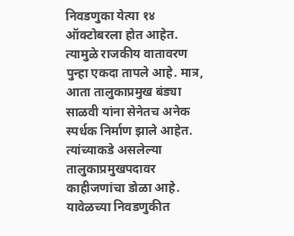निवडणुका येत्या १४ ऑक्टोबरला होत आहेत. त्यामुळे राजकीय वातावरण पुन्हा एकदा तापले आहे. मात्र, आता तालुकाप्रमुख बंड्या साळवी यांना सेनेतच अनेक स्पर्धक निर्माण झाले आहेत. त्यांच्याकडे असलेल्या तालुकाप्रमुखपदावर काहीजणांचा डोळा आहे. यावेळच्या निवडणुकीत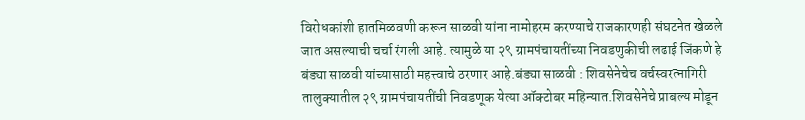विरोधकांशी हातमिळवणी करून साळवी यांना नामोहरम करण्याचे राजकारणही संघटनेत खेळले जात असल्याची चर्चा रंगली आहे. त्यामुळे या २९ ग्रामपंचायतींच्या निवडणुकीची लढाई जिंकणे हे बंड्या साळवी यांच्यासाठी महत्त्वाचे ठरणार आहे.बंड्या साळवी : शिवसेनेचेच वर्चस्वरत्नागिरी तालुक्यातील २९ ग्रामपंचायतींची निवडणूक येत्या ऑक्टोबर महिन्यात.शिवसेनेचे प्राबल्य मोडून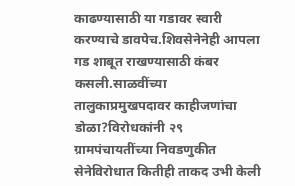काढण्यासाठी या गडावर स्वारी करण्याचे डावपेच.शिवसेनेनेही आपला गड शाबूत राखण्यासाठी कंबर कसली.साळवींच्या तालुकाप्रमुखपदावर काहीजणांचा डोळा?विरोधकांनी २९ ग्रामपंचायतींच्या निवडणुकीत सेनेविरोधात कितीही ताकद उभी केली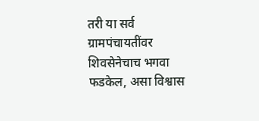तरी या सर्व ग्रामपंचायतींवर शिवसेनेचाच भगवा फडकेल, असा विश्वास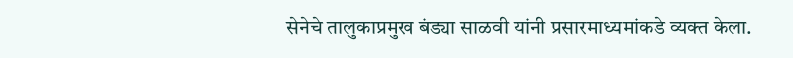सेनेचे तालुकाप्रमुख बंड्या साळवी यांनी प्रसारमाध्यमांकडे व्यक्त केला.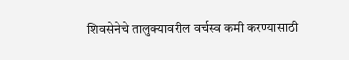शिवसेनेचे तालुक्यावरील वर्चस्व कमी करण्यासाठी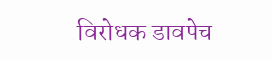विरोधक डावपेच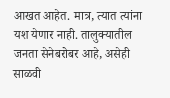आखत आहेत. मात्र, त्यात त्यांना यश येणार नाही. तालुक्यातील जनता सेनेबरोबर आहे, असेही साळवी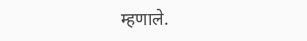म्हणाले.